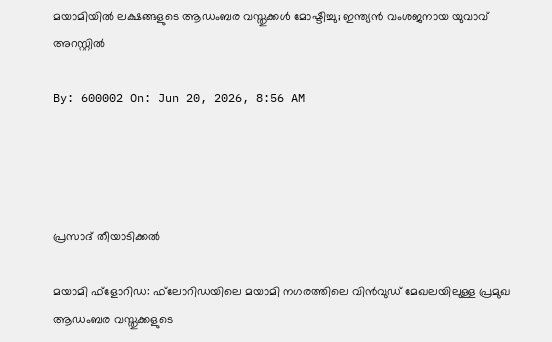മയാമിയില്‍ ലക്ഷങ്ങളുടെ ആഡംബര വസ്തുക്കള്‍ മോഷ്ടിച്ചു; ഇന്ത്യന്‍ വംശജനായ യുവാവ് അറസ്റ്റില്‍

By: 600002 On: Jun 20, 2026, 8:56 AM




പ്രസാദ് തീയാടിക്കല്‍

മയാമി ഫ്‌ളോറിഡ: ഫ്‌ലോറിഡയിലെ മയാമി നഗരത്തിലെ വിന്‍വുഡ് മേഖലയിലുള്ള പ്രമുഖ ആഡംബര വസ്തുക്കളുടെ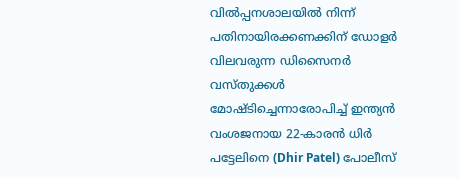വില്‍പ്പനശാലയില്‍ നിന്ന് പതിനായിരക്കണക്കിന് ഡോളര്‍ വിലവരുന്ന ഡിസൈനര്‍ വസ്തുക്കള്‍ മോഷ്ടിച്ചെന്നാരോപിച്ച് ഇന്ത്യന്‍ വംശജനായ 22-കാരന്‍ ധിര്‍ പട്ടേലിനെ (Dhir Patel) പോലീസ്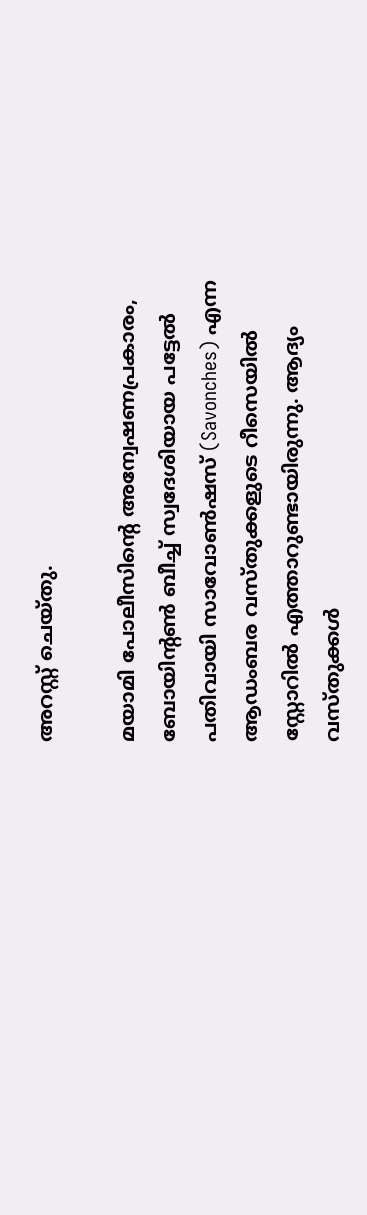അറസ്റ്റ് ചെയ്തു.

മയാമി പോലീസിന്റെ അന്വേഷണപ്രകാരം, ബോയിന്റണ്‍ ബീച്ച് സ്വദേശിയായ പട്ടേല്‍ പതിവായി സാവോണ്‍ഷസ് (Savonches) എന്ന ആഡംബര വസ്തുക്കളുടെ റീസെയില്‍ സ്റ്റോറില്‍ എത്താറുണ്ടായിരുന്നു. ആദ്യം വസ്തുക്കള്‍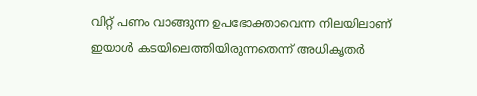വിറ്റ് പണം വാങ്ങുന്ന ഉപഭോക്താവെന്ന നിലയിലാണ് ഇയാള്‍ കടയിലെത്തിയിരുന്നതെന്ന് അധികൃതര്‍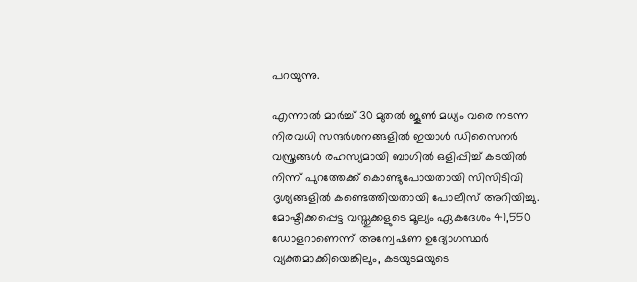പറയുന്നു.

എന്നാല്‍ മാര്‍ച്ച് 30 മുതല്‍ ജൂണ്‍ മധ്യം വരെ നടന്ന നിരവധി സന്ദര്‍ശനങ്ങളില്‍ ഇയാള്‍ ഡിസൈനര്‍ വസ്ത്രങ്ങള്‍ രഹസ്യമായി ബാഗില്‍ ഒളിപ്പിച്ച് കടയില്‍ നിന്ന് പുറത്തേക്ക് കൊണ്ടുപോയതായി സിസിടിവി ദൃശ്യങ്ങളില്‍ കണ്ടെത്തിയതായി പോലീസ് അറിയിച്ചു. മോഷ്ടിക്കപ്പെട്ട വസ്തുക്കളുടെ മൂല്യം ഏകദേശം 41,550 ഡോളറാണെന്ന് അന്വേഷണ ഉദ്യോഗസ്ഥര്‍ വ്യക്തമാക്കിയെങ്കിലും, കടയുടമയുടെ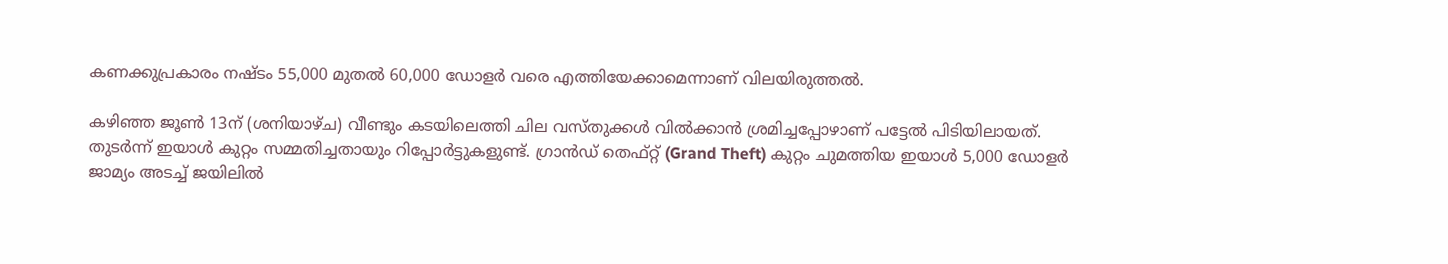കണക്കുപ്രകാരം നഷ്ടം 55,000 മുതല്‍ 60,000 ഡോളര്‍ വരെ എത്തിയേക്കാമെന്നാണ് വിലയിരുത്തല്‍.

കഴിഞ്ഞ ജൂണ്‍ 13ന് (ശനിയാഴ്ച) വീണ്ടും കടയിലെത്തി ചില വസ്തുക്കള്‍ വില്‍ക്കാന്‍ ശ്രമിച്ചപ്പോഴാണ് പട്ടേല്‍ പിടിയിലായത്. തുടര്‍ന്ന് ഇയാള്‍ കുറ്റം സമ്മതിച്ചതായും റിപ്പോര്‍ട്ടുകളുണ്ട്. ഗ്രാന്‍ഡ് തെഫ്റ്റ് (Grand Theft) കുറ്റം ചുമത്തിയ ഇയാള്‍ 5,000 ഡോളര്‍ ജാമ്യം അടച്ച് ജയിലില്‍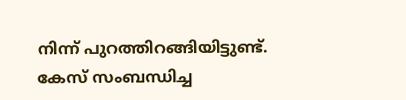നിന്ന് പുറത്തിറങ്ങിയിട്ടുണ്ട്. കേസ് സംബന്ധിച്ച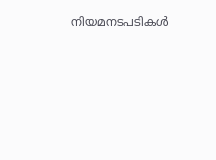നിയമനടപടികള്‍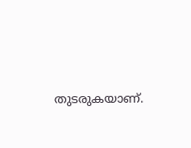തുടരുകയാണ്.